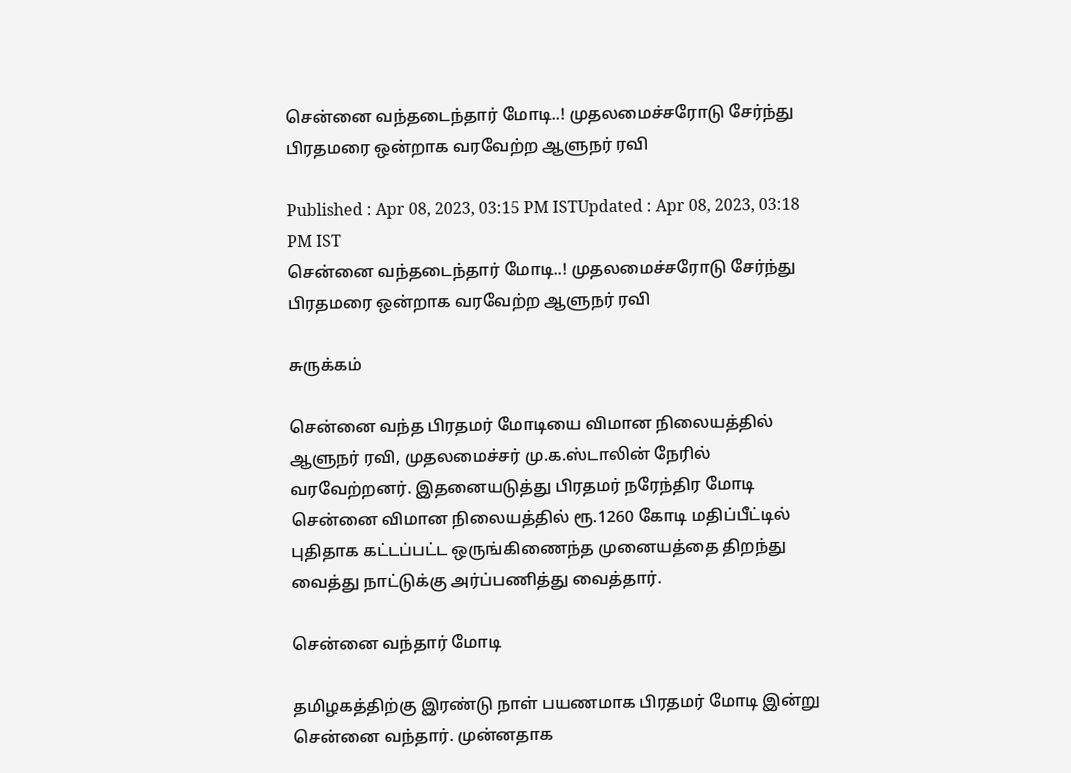சென்னை வந்தடைந்தார் மோடி..! முதலமைச்சரோடு சேர்ந்து பிரதமரை ஒன்றாக வரவேற்ற ஆளுநர் ரவி

Published : Apr 08, 2023, 03:15 PM ISTUpdated : Apr 08, 2023, 03:18 PM IST
சென்னை வந்தடைந்தார் மோடி..! முதலமைச்சரோடு சேர்ந்து பிரதமரை ஒன்றாக வரவேற்ற ஆளுநர் ரவி

சுருக்கம்

சென்னை வந்த பிரதமர் மோடியை விமான நிலையத்தில் ஆளுநர் ரவி, முதலமைச்சர் மு.க.ஸ்டாலின் நேரில் வரவேற்றனர். இதனையடுத்து பிரதமர் நரேந்திர மோடி சென்னை விமான நிலையத்தில் ரூ.1260 கோடி மதிப்பீட்டில் புதிதாக கட்டப்பட்ட ஒருங்கிணைந்த முனையத்தை திறந்து வைத்து நாட்டுக்கு அர்ப்பணித்து வைத்தார்.

சென்னை வந்தார் மோடி

தமிழகத்திற்கு இரண்டு நாள் பயணமாக பிரதமர் மோடி இன்று சென்னை வந்தார். முன்னதாக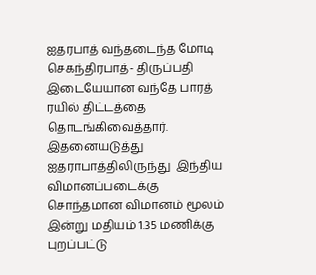ஐதரபாத் வந்தடைந்த மோடி  செகந்திரபாத்- திருப்பதி இடையேயான வந்தே பாரத் ரயில் திட்டத்தை தொடங்கிவைத்தார். இதனையடுத்து ஐதராபாத்திலிருந்து  இந்திய விமானப்படைக்கு சொந்தமான விமானம் மூலம் இன்று மதியம் 1.35 மணிக்கு புறப்பட்டு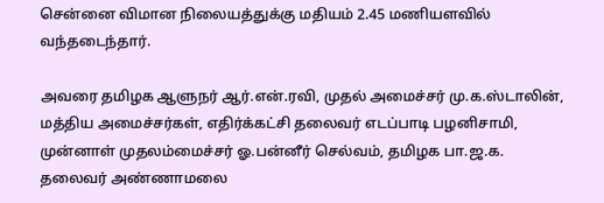சென்னை விமான நிலையத்துக்கு மதியம் 2.45 மணியளவில் வந்தடைந்தார்.

அவரை தமிழக ஆளுநர் ஆர்.என்.ரவி, முதல் அமைச்சர் மு.க.ஸ்டாலின், மத்திய அமைச்சர்கள், எதிர்க்கட்சி தலைவர் எடப்பாடி பழனிசாமி, முன்னாள் முதலம்மைச்சர் ஓ.பன்னீர் செல்வம், தமிழக பா‌.ஜ.க. தலைவர் அண்ணாமலை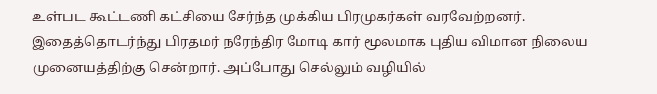உள்பட கூட்டணி கட்சியை சேர்ந்த முக்கிய பிரமுகர்கள் வரவேற்றனர். இதைத்தொடர்ந்து பிரதமர் நரேந்திர மோடி கார் மூலமாக புதிய விமான நிலைய முனையத்திற்கு சென்றார். அப்போது செல்லும் வழியில்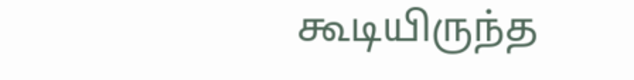கூடியிருந்த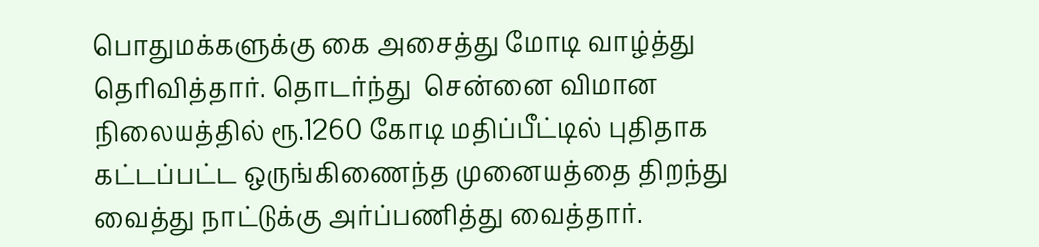பொதுமக்களுக்கு கை அசைத்து மோடி வாழ்த்து தெரிவித்தார். தொடர்ந்து  சென்னை விமான நிலையத்தில் ரூ.1260 கோடி மதிப்பீட்டில் புதிதாக கட்டப்பட்ட ஒருங்கிணைந்த முனையத்தை திறந்து வைத்து நாட்டுக்கு அர்ப்பணித்து வைத்தார்.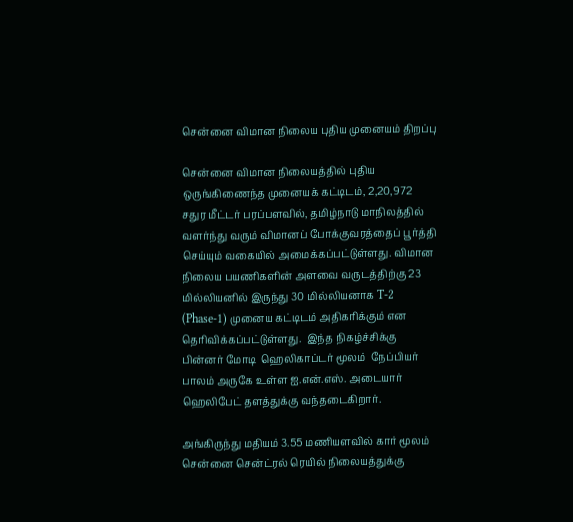சென்னை விமான நிலைய புதிய முனையம் திறப்பு

சென்னை விமான நிலையத்தில் புதிய ஒருங்கிணைந்த முனையக் கட்டிடம், 2,20,972 சதுர மீட்டர் பரப்பளவில், தமிழ்நாடு மாநிலத்தில் வளர்ந்து வரும் விமானப் போக்குவரத்தைப் பூர்த்தி செய்யும் வகையில் அமைக்கப்பட்டுள்ளது. விமான நிலைய பயணிகளின் அளவை வருடத்திற்கு 23 மில்லியனில் இருந்து 30 மில்லியனாக T-2 (Phase-1) முனைய கட்டிடம் அதிகரிக்கும் என தெரிவிக்கப்பட்டுள்ளது.  இந்த நிகழ்ச்சிக்கு பின்னர் மோடி  ஹெலிகாப்டர் மூலம்  நேப்பியர் பாலம் அருகே உள்ள ஐ.என்.எஸ். அடையார் ஹெலிபேட் தளத்துக்கு வந்தடைகிறார்.

அங்கிருந்து மதியம் 3.55 மணியளவில் கார் மூலம் சென்னை சென்ட்ரல் ரெயில் நிலையத்துக்கு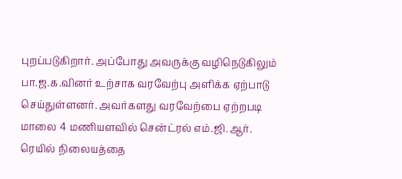புறப்படுகிறார். அப்போது அவருக்கு வழிநெடுகிலும் பா.ஜ.க.வினர் உற்சாக வரவேற்பு அளிக்க ஏற்பாடு செய்துள்ளனர். அவர்களது வரவேற்பை ஏற்றபடி மாலை 4 மணியளவில் சென்ட்ரல் எம்.ஜி.ஆர். ரெயில் நிலையத்தை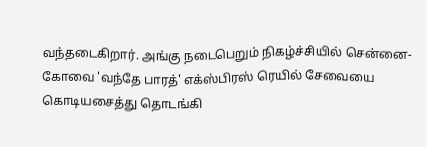வந்தடைகிறார். அங்கு நடைபெறும் நிகழ்ச்சியில் சென்னை-கோவை 'வந்தே பாரத்' எக்ஸ்பிரஸ் ரெயில் சேவையை கொடியசைத்து தொடங்கி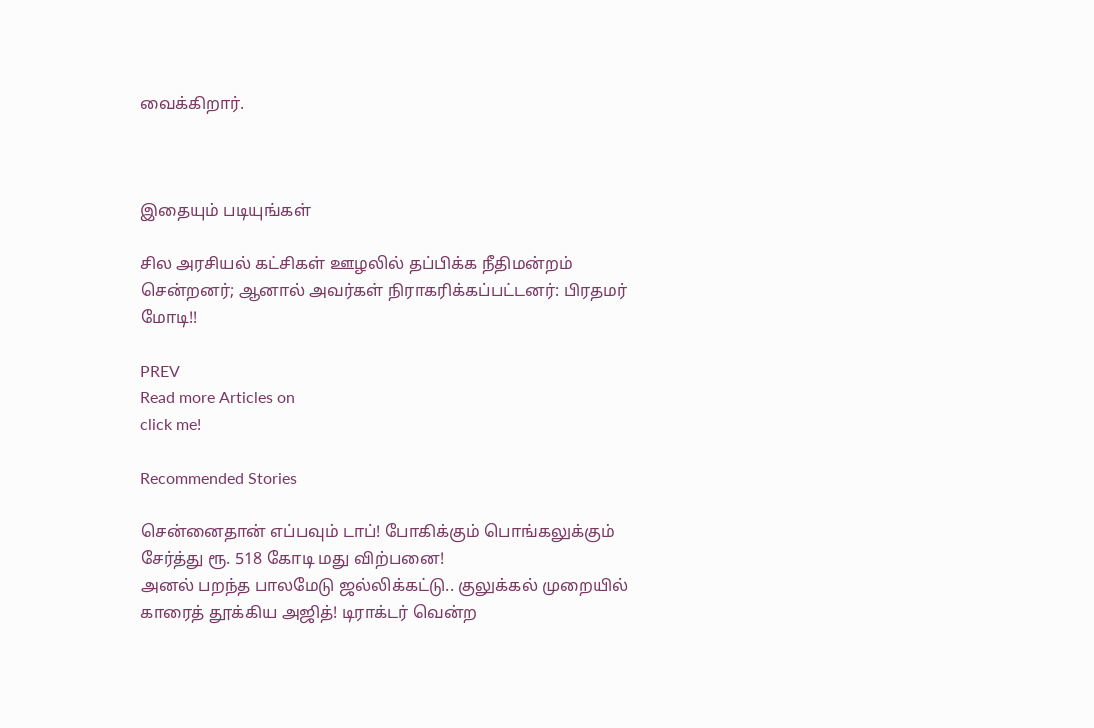வைக்கிறார்.



இதையும் படியுங்கள்

சில அரசியல் கட்சிகள் ஊழலில் தப்பிக்க நீதிமன்றம் சென்றனர்; ஆனால் அவர்கள் நிராகரிக்கப்பட்டனர்: பிரதமர் மோடி!!

PREV
Read more Articles on
click me!

Recommended Stories

சென்னைதான் எப்பவும் டாப்! போகிக்கும் பொங்கலுக்கும் சேர்த்து ரூ. 518 கோடி மது விற்பனை!
அனல் பறந்த பாலமேடு ஜல்லிக்கட்டு.. குலுக்கல் முறையில் காரைத் தூக்கிய அஜித்! டிராக்டர் வென்ற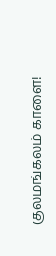குலமங்கலம் காளை!